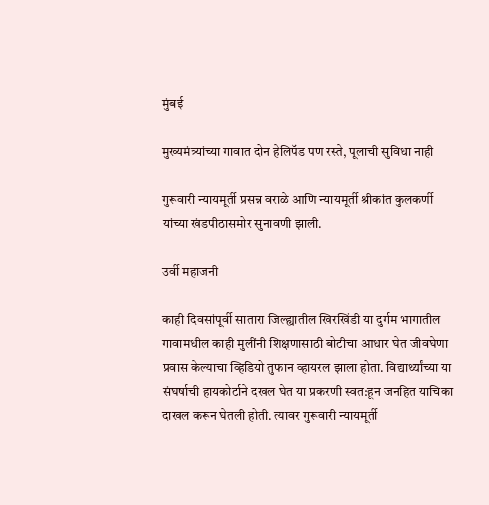मुंबई

मुख्यमंत्र्यांच्या गावात दोन हेलिपॅड पण रस्ते, पूलाची सुविधा नाही

गुरूवारी न्यायमूर्ती प्रसन्न वराळे आणि न्यायमूर्ती श्रीकांत कुलकर्णी यांच्या खंडपीठासमोर सुनावणी झाली.

उर्वी महाजनी

काही दिवसांपूर्वी सातारा जिल्ह्यातील खिरखिंडी या दुर्गम भागातील गावामधील काही मुलींनी शिक्षणासाठी बोटीचा आधार घेत जीवघेणा प्रवास केल्याचा व्हिडियो तुफान व्हायरल झाला होता. विद्यार्थ्यांच्या या संघर्षाची हायकोर्टाने दखल घेत या प्रकरणी स्वत:हून जनहित याचिका दाखल करून घेतली होती. त्यावर गुरूवारी न्यायमूर्ती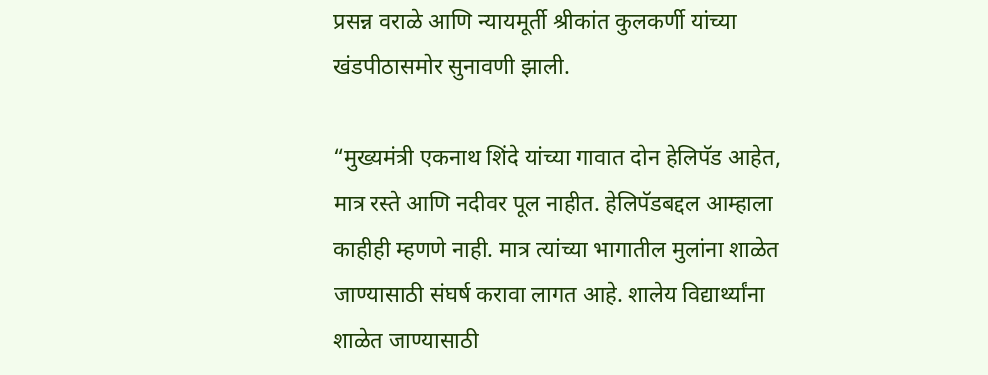प्रसन्न वराळे आणि न्यायमूर्ती श्रीकांत कुलकर्णी यांच्या खंडपीठासमोर सुनावणी झाली.

“मुख्यमंत्री एकनाथ शिंदे यांच्या गावात दोन हेलिपॅड आहेत, मात्र रस्ते आणि नदीवर पूल नाहीत. हेलिपॅडबद्दल आम्हाला काहीही म्हणणे नाही. मात्र त्यांच्या भागातील मुलांना शाळेत जाण्यासाठी संघर्ष करावा लागत आहे. शालेय विद्यार्थ्यांना शाळेत जाण्यासाठी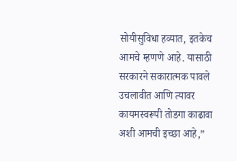सोयीसुविधा हव्यात, इतकेच आमचे म्हणणे आहे. यासाठी सरकारने सकारात्मक पावले उचलावीत आणि त्यावर कायमस्वरूपी तोडगा काढावा अशी आमची इच्छा आहे,”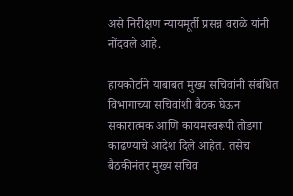असे निरीक्षण न्यायमूर्ती प्रसन्न वराळे यांनी नोंदवले आहे.

हायकोर्टाने याबाबत मुख्य सचिवांनी संबंधित विभागाच्या सचिवांशी बैठक घेऊन सकारात्मक आणि कायमस्वरूपी तोडगा काढण्याचे आदेश दिले आहेत. तसेच बैठकीनंतर मुख्य सचिव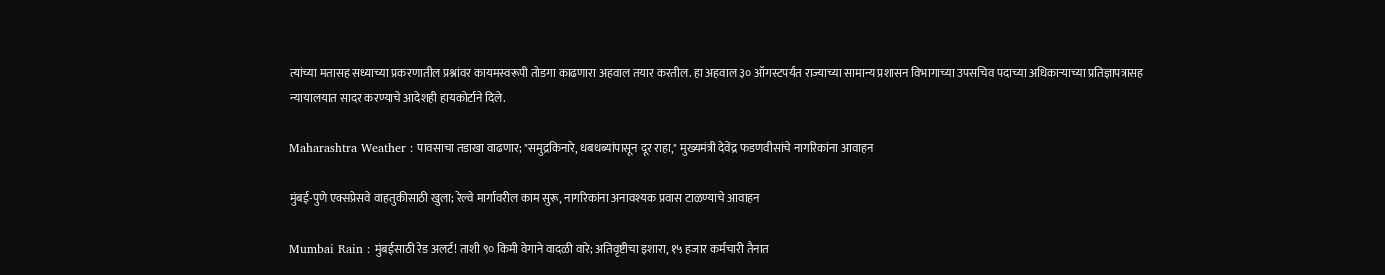त्यांच्या मतासह सध्याच्या प्रकरणातील प्रश्नांवर कायमस्वरूपी तोडगा काढणारा अहवाल तयार करतील. हा अहवाल ३० ऑगस्टपर्यंत राज्याच्या सामान्य प्रशासन विभागाच्या उपसचिव पदाच्या अधिकाऱ्याच्या प्रतिज्ञापत्रासह न्यायालयात सादर करण्याचे आदेशही हायकोर्टाने दिले.

Maharashtra Weather : पावसाचा तडाखा वाढणार; "समुद्रकिनारे, धबधब्यांपासून दूर राहा," मुख्यमंत्री देवेंद्र फडणवीसांचे नागरिकांना आवाहन

मुंबई-पुणे एक्सप्रेसवे वाहतुकीसाठी खुला; रेल्वे मार्गावरील काम सुरू, नागरिकांना अनावश्यक प्रवास टाळण्याचे आवाहन

Mumbai Rain : मुंबईसाठी रेड अलर्ट! ताशी ९० किमी वेगाने वादळी वारे; अतिवृष्टीचा इशारा, १५ हजार कर्मचारी तैनात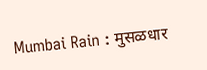Mumbai Rain : मुसळधार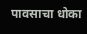पावसाचा धोका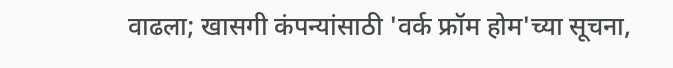वाढला; खासगी कंपन्यांसाठी 'वर्क फ्रॉम होम'च्या सूचना,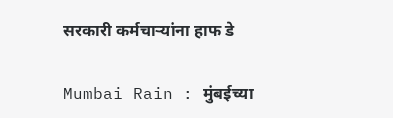सरकारी कर्मचाऱ्यांना हाफ डे

Mumbai Rain : मुंबईच्या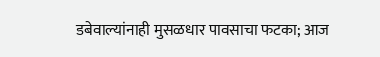डबेवाल्यांनाही मुसळधार पावसाचा फटका; आज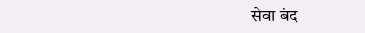सेवा बंद